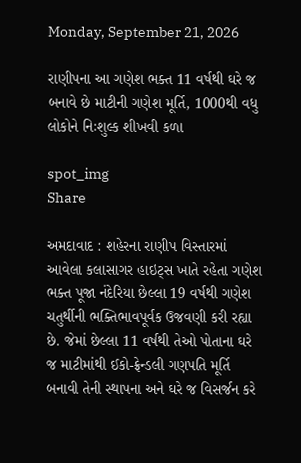Monday, September 21, 2026

રાણીપના આ ગણેશ ભક્ત 11 વર્ષથી ઘરે જ બનાવે છે માટીની ગણેશ મૂર્તિ, 1000થી વધુ લોકોને નિઃશુલ્ક શીખવી કળા

spot_img
Share

અમદાવાદ : શહેરના રાણીપ વિસ્તારમાં આવેલા કલાસાગર હાઇટ્સ ખાતે રહેતા ગણેશ ભક્ત પૂજા નંદેરિયા છેલ્લા 19 વર્ષથી ગણેશ ચતુર્થીની ભક્તિભાવપૂર્વક ઉજવણી કરી રહ્યા છે. જેમાં છેલ્લા 11 વર્ષથી તેઓ પોતાના ઘરે જ માટીમાંથી ઈકો-ફ્રેન્ડલી ગણપતિ મૂર્તિ બનાવી તેની સ્થાપના અને ઘરે જ વિસર્જન કરે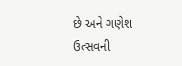છે અને ગણેશ ઉત્સવની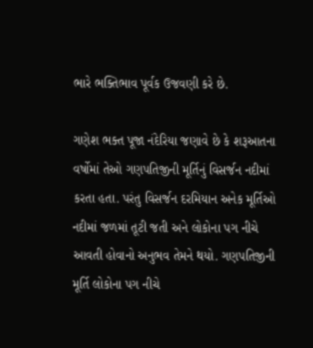ભારે ભક્તિભાવ પૂર્વક ઉજવણી કરે છે.

ગણેશ ભક્ત પૂજા નંદેરિયા જણાવે છે કે શરૂઆતના વર્ષોમાં તેઓ ગણપતિજીની મૂર્તિનું વિસર્જન નદીમાં કરતા હતા. પરંતુ વિસર્જન દરમિયાન અનેક મૂર્તિઓ નદીમાં જળમાં તૂટી જતી અને લોકોના પગ નીચે આવતી હોવાનો અનુભવ તેમને થયો. ગણપતિજીની મૂર્તિ લોકોના પગ નીચે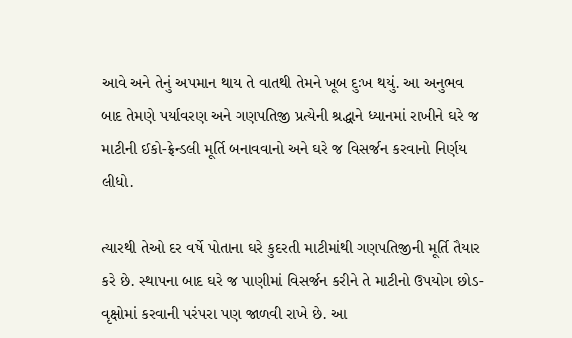આવે અને તેનું અપમાન થાય તે વાતથી તેમને ખૂબ દુઃખ થયું. આ અનુભવ બાદ તેમણે પર્યાવરણ અને ગણપતિજી પ્રત્યેની શ્રદ્ધાને ધ્યાનમાં રાખીને ઘરે જ માટીની ઈકો-ફ્રેન્ડલી મૂર્તિ બનાવવાનો અને ઘરે જ વિસર્જન કરવાનો નિર્ણય લીધો.

ત્યારથી તેઓ દર વર્ષે પોતાના ઘરે કુદરતી માટીમાંથી ગણપતિજીની મૂર્તિ તૈયાર કરે છે. સ્થાપના બાદ ઘરે જ પાણીમાં વિસર્જન કરીને તે માટીનો ઉપયોગ છોડ-વૃક્ષોમાં કરવાની પરંપરા પણ જાળવી રાખે છે. આ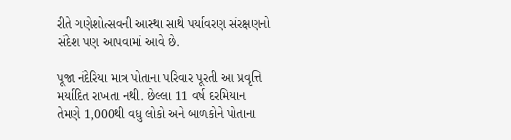રીતે ગણેશોત્સવની આસ્થા સાથે પર્યાવરણ સંરક્ષણનો સંદેશ પણ આપવામાં આવે છે.

પૂજા નંદેરિયા માત્ર પોતાના પરિવાર પૂરતી આ પ્રવૃત્તિ મર્યાદિત રાખતા નથી. છેલ્લા 11 વર્ષ દરમિયાન તેમણે 1,000થી વધુ લોકો અને બાળકોને પોતાના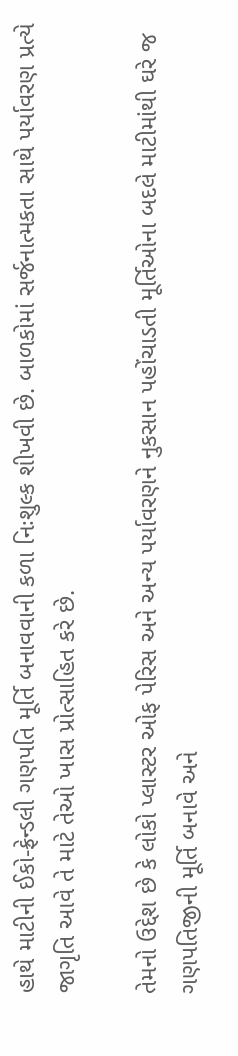હાથે માટીની ઈકો-ફ્રેન્ડલી ગણપતિ મૂર્તિ બનાવવાની કળા નિઃશુલ્ક શીખવી છે. બાળકોમાં સર્જનાત્મકતા સાથે પર્યાવરણ પ્રત્યે જાગૃતિ આવે તે માટે તેઓ ખાસ પ્રોત્સાહિત કરે છે.

તેમનો ઉદ્દેશ છે કે લોકો પ્લાસ્ટર ઓફ પેરિસ અને અન્ય પર્યાવરણને નુકસાન પહોંચાડતી મૂર્તિઓના બદલે માટીમાંથી ઘરે જ ગણપતિજીની મૂર્તિ બનાવે અને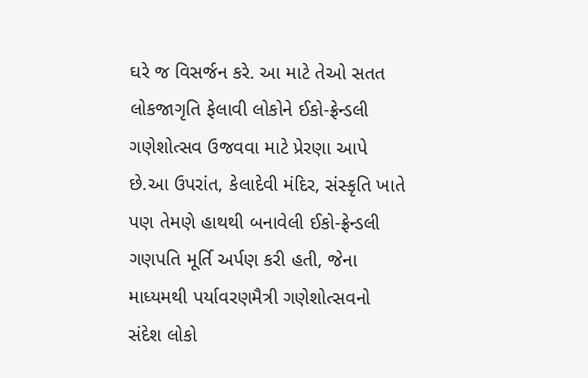ઘરે જ વિસર્જન કરે. આ માટે તેઓ સતત લોકજાગૃતિ ફેલાવી લોકોને ઈકો-ફ્રેન્ડલી ગણેશોત્સવ ઉજવવા માટે પ્રેરણા આપે છે.આ ઉપરાંત, કેલાદેવી મંદિર, સંસ્કૃતિ ખાતે પણ તેમણે હાથથી બનાવેલી ઈકો-ફ્રેન્ડલી ગણપતિ મૂર્તિ અર્પણ કરી હતી, જેના માધ્યમથી પર્યાવરણમૈત્રી ગણેશોત્સવનો સંદેશ લોકો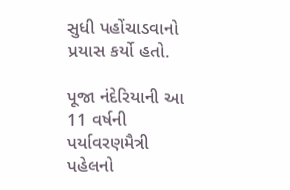સુધી પહોંચાડવાનો પ્રયાસ કર્યો હતો.

પૂજા નંદેરિયાની આ 11 વર્ષની પર્યાવરણમૈત્રી પહેલનો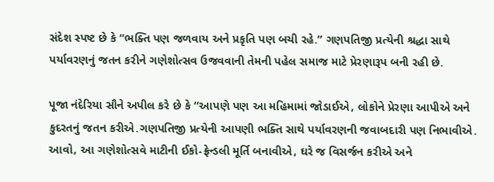સંદેશ સ્પષ્ટ છે કે “ભક્તિ પણ જળવાય અને પ્રકૃતિ પણ બચી રહે.” ગણપતિજી પ્રત્યેની શ્રદ્ધા સાથે પર્યાવરણનું જતન કરીને ગણેશોત્સવ ઉજવવાની તેમની પહેલ સમાજ માટે પ્રેરણારૂપ બની રહી છે.

પૂજા નંદેરિયા સૌને અપીલ કરે છે કે “આપણે પણ આ મહિમામાં જોડાઈએ, લોકોને પ્રેરણા આપીએ અને કુદરતનું જતન કરીએ.ગણપતિજી પ્રત્યેની આપણી ભક્તિ સાથે પર્યાવરણની જવાબદારી પણ નિભાવીએ. આવો, આ ગણેશોત્સવે માટીની ઈકો-ફ્રેન્ડલી મૂર્તિ બનાવીએ, ઘરે જ વિસર્જન કરીએ અને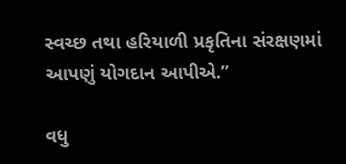સ્વચ્છ તથા હરિયાળી પ્રકૃતિના સંરક્ષણમાં આપણું યોગદાન આપીએ.”

વધુ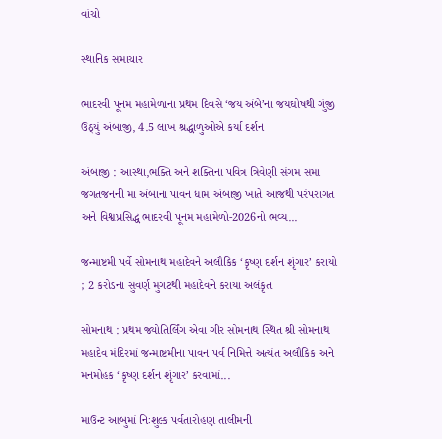વાંચો

સ્થાનિક સમાચાર

ભાદરવી પૂનમ મહામેળાના પ્રથમ દિવસે ‘જય અંબે’ના જયઘોષથી ગુંજી ઉઠ્યું અંબાજી, 4.5 લાખ શ્રદ્ધાળુઓએ કર્યા દર્શન

અંબાજી : આસ્થા,ભક્તિ અને શક્તિના પવિત્ર ત્રિવેણી સંગમ સમા જગતજનની મા અંબાના પાવન ધામ અંબાજી ખાતે આજથી પરંપરાગત અને વિશ્વપ્રસિદ્ધ ભાદરવી પૂનમ મહામેળો-2026નો ભવ્ય...

જન્માષ્ટમી પર્વે સોમનાથ મહાદેવને અલૌકિક ‘કૃષ્ણ દર્શન શૃંગાર’ કરાયો ; 2 કરોડના સુવર્ણ મુગટથી મહાદેવને કરાયા અલંકૃત

સોમનાથ : પ્રથમ જ્યોતિર્લિંગ એવા ગીર સોમનાથ સ્થિત શ્રી સોમનાથ મહાદેવ મંદિરમાં જન્માષ્ટમીના પાવન પર્વ નિમિત્તે અત્યંત અલૌકિક અને મનમોહક ‘કૃષ્ણ દર્શન શૃંગાર’ કરવામાં...

માઉન્ટ આબુમાં નિઃશુલ્ક પર્વતારોહણ તાલીમની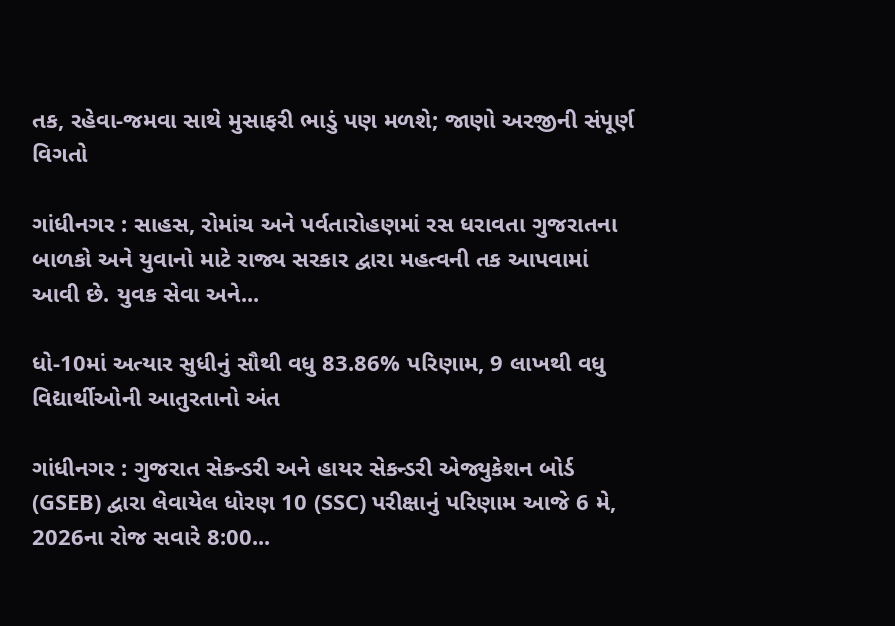તક, રહેવા-જમવા સાથે મુસાફરી ભાડું પણ મળશે; જાણો અરજીની સંપૂર્ણ વિગતો

ગાંધીનગર : સાહસ, રોમાંચ અને પર્વતારોહણમાં રસ ધરાવતા ગુજરાતના બાળકો અને યુવાનો માટે રાજ્ય સરકાર દ્વારા મહત્વની તક આપવામાં આવી છે. યુવક સેવા અને...

ધો-10માં અત્યાર સુધીનું સૌથી વધુ 83.86% પરિણામ, 9 લાખથી વધુ વિદ્યાર્થીઓની આતુરતાનો અંત

ગાંધીનગર : ગુજરાત સેકન્ડરી અને હાયર સેકન્ડરી એજ્યુકેશન બોર્ડ (GSEB) દ્વારા લેવાયેલ ધોરણ 10 (SSC) પરીક્ષાનું પરિણામ આજે 6 મે, 2026ના રોજ સવારે 8:00...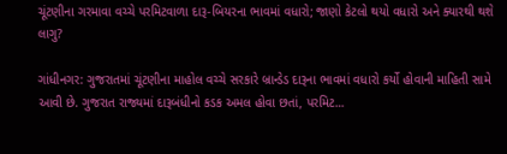ચૂંટણીના ગરમાવા વચ્ચે પરમિટવાળા દારૂ-બિયરના ભાવમાં વધારો; જાણો કેટલો થયો વધારો અને ક્યારથી થશે લાગુ?

ગાંધીનગર: ગુજરાતમાં ચૂંટણીના માહોલ વચ્ચે સરકારે બ્રાન્ડેડ દારૂના ભાવમાં વધારો કર્યો હોવાની માહિતી સામે આવી છે. ગુજરાત રાજ્યમાં દારૂબંધીનો કડક અમલ હોવા છતાં, પરમિટ...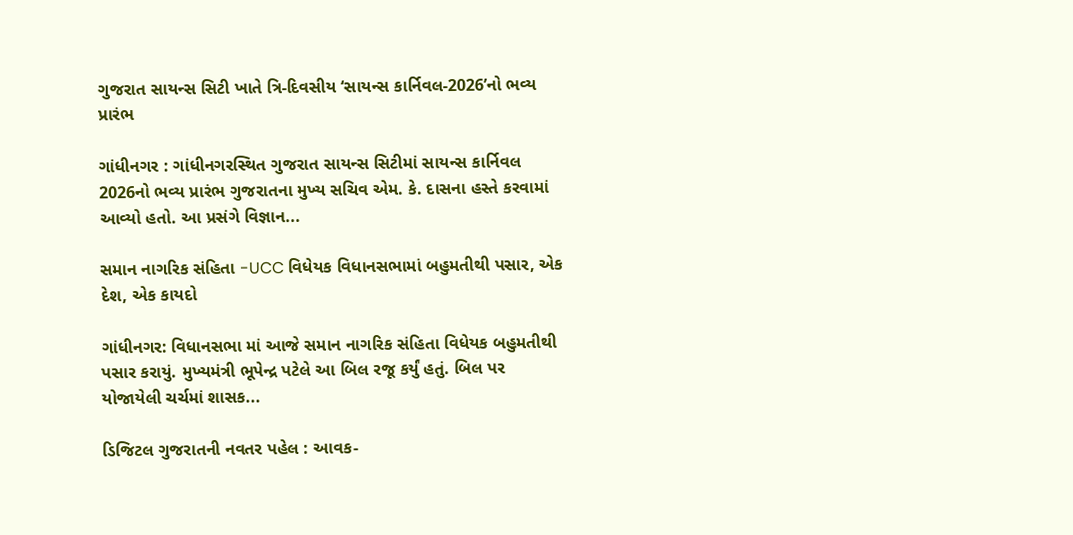ગુજરાત સાયન્સ સિટી ખાતે ત્રિ-દિવસીય ‘સાયન્સ કાર્નિવલ-2026’નો ભવ્ય પ્રારંભ

ગાંધીનગર : ગાંધીનગરસ્થિત ગુજરાત સાયન્સ સિટીમાં સાયન્સ કાર્નિવલ 2026નો ભવ્ય પ્રારંભ ગુજરાતના મુખ્ય સચિવ એમ. કે. દાસના હસ્તે કરવામાં આવ્યો હતો. આ પ્રસંગે વિજ્ઞાન...

સમાન નાગરિક સંહિતા -UCC વિધેયક વિધાનસભામાં બહુમતીથી પસાર, એક દેશ, એક કાયદો

ગાંધીનગર: વિધાનસભા માં આજે સમાન નાગરિક સંહિતા વિધેયક બહુમતીથી પસાર કરાયું. મુખ્યમંત્રી ભૂપેન્દ્ર પટેલે આ બિલ રજૂ કર્યું હતું. બિલ પર યોજાયેલી ચર્ચમાં શાસક...

ડિજિટલ ગુજરાતની નવતર પહેલ : આવક-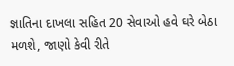જ્ઞાતિના દાખલા સહિત 20 સેવાઓ હવે ઘરે બેઠા મળશે, જાણો કેવી રીતે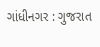ગાંધીનગર : ગુજરાત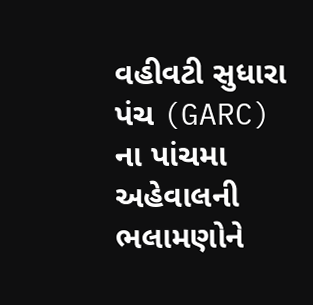વહીવટી સુધારા પંચ (GARC) ના પાંચમા અહેવાલની ભલામણોને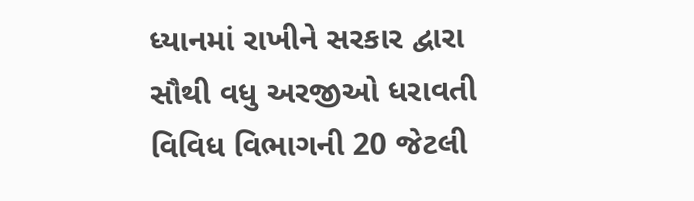ધ્યાનમાં રાખીને સરકાર દ્વારા સૌથી વધુ અરજીઓ ધરાવતી વિવિધ વિભાગની 20 જેટલી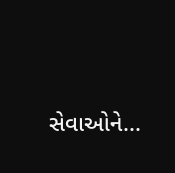સેવાઓને...